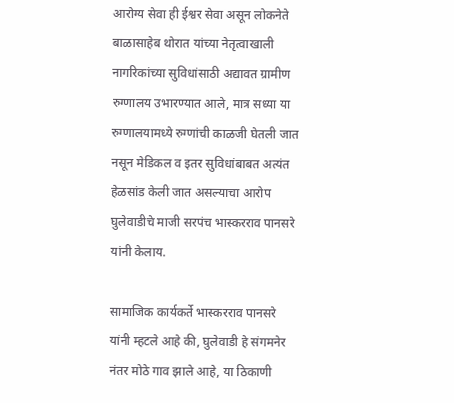आरोग्य सेवा ही ईश्वर सेवा असून लोकनेते बाळासाहेब थोरात यांच्या नेतृत्वाखाली नागरिकांच्या सुविधांसाठी अद्यावत ग्रामीण रुग्णालय उभारण्यात आले, मात्र सध्या या रुग्णालयामध्ये रुग्णांची काळजी घेतली जात नसून मेडिकल व इतर सुविधांबाबत अत्यंत हेळसांड केली जात असल्याचा आरोप घुलेवाडीचे माजी सरपंच भास्करराव पानसरे यांनी केलाय.

सामाजिक कार्यकर्ते भास्करराव पानसरे यांनी म्हटले आहे की, घुलेवाडी हे संगमनेर नंतर मोठे गाव झाले आहे, या ठिकाणी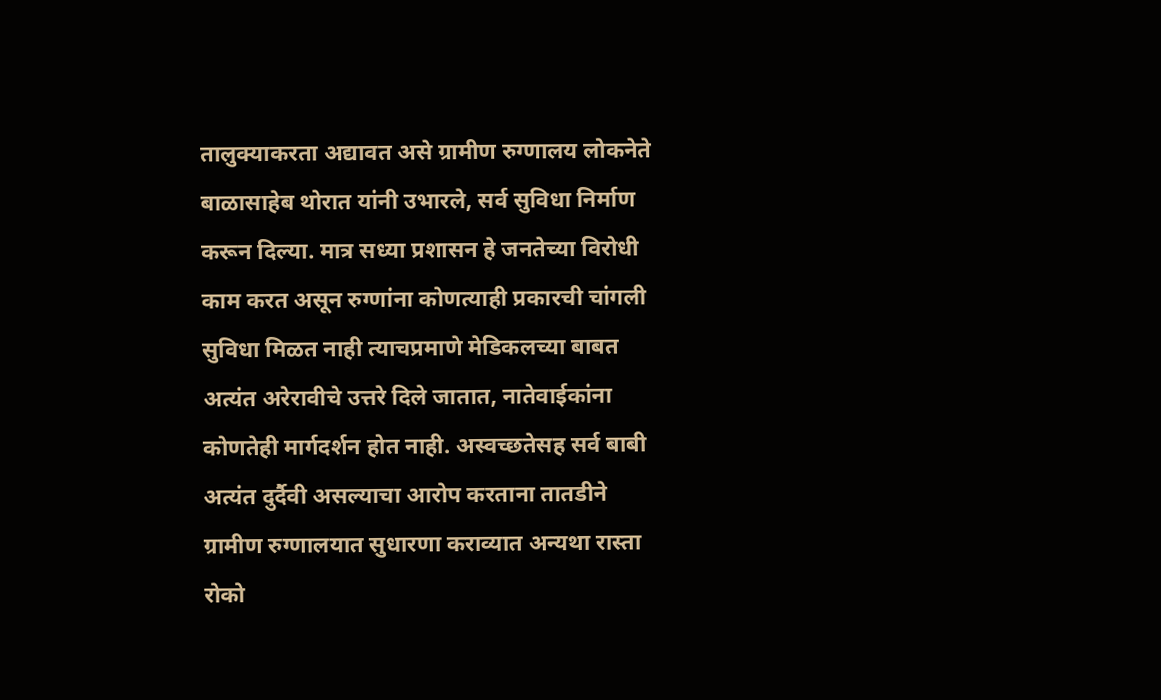तालुक्याकरता अद्यावत असे ग्रामीण रुग्णालय लोकनेते बाळासाहेब थोरात यांनी उभारले, सर्व सुविधा निर्माण करून दिल्या. मात्र सध्या प्रशासन हे जनतेच्या विरोधी काम करत असून रुग्णांना कोणत्याही प्रकारची चांगली सुविधा मिळत नाही त्याचप्रमाणे मेडिकलच्या बाबत अत्यंत अरेरावीचे उत्तरे दिले जातात, नातेवाईकांना कोणतेही मार्गदर्शन होत नाही. अस्वच्छतेसह सर्व बाबी अत्यंत दुर्दैवी असल्याचा आरोप करताना तातडीने ग्रामीण रुग्णालयात सुधारणा कराव्यात अन्यथा रास्ता रोको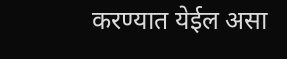करण्यात येईल असा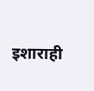इशाराही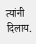त्यांनी दिलाय.